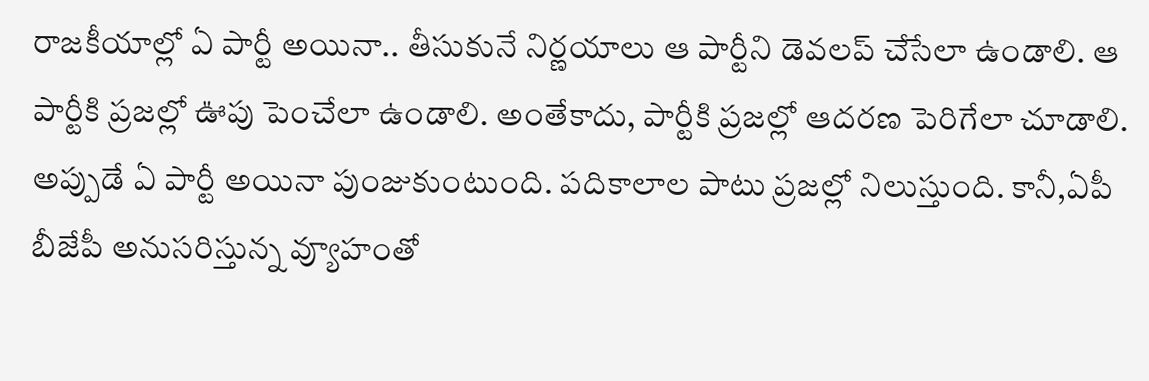రాజకీయాల్లో ఏ పార్టీ అయినా.. తీసుకునే నిర్ణయాలు ఆ పార్టీని డెవలప్ చేసేలా ఉండాలి. ఆ పార్టీకి ప్రజల్లో ఊపు పెంచేలా ఉండాలి. అంతేకాదు, పార్టీకి ప్రజల్లో ఆదరణ పెరిగేలా చూడాలి. అప్పుడే ఏ పార్టీ అయినా పుంజుకుంటుంది. పదికాలాల పాటు ప్రజల్లో నిలుస్తుంది. కానీ,ఏపీ బీజేపీ అనుసరిస్తున్న వ్యూహంతో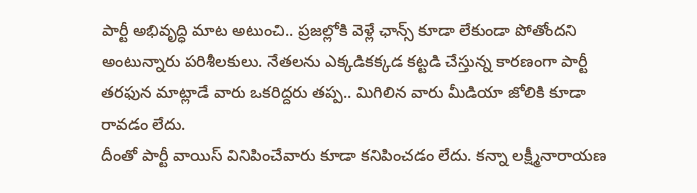పార్టీ అభివృద్ధి మాట అటుంచి.. ప్రజల్లోకి వెళ్లే ఛాన్స్ కూడా లేకుండా పోతోందని అంటున్నారు పరిశీలకులు. నేతలను ఎక్కడికక్కడ కట్టడి చేస్తున్న కారణంగా పార్టీ తరఫున మాట్లాడే వారు ఒకరిద్దరు తప్ప.. మిగిలిన వారు మీడియా జోలికి కూడా రావడం లేదు.
దీంతో పార్టీ వాయిస్ వినిపించేవారు కూడా కనిపించడం లేదు. కన్నా లక్ష్మీనారాయణ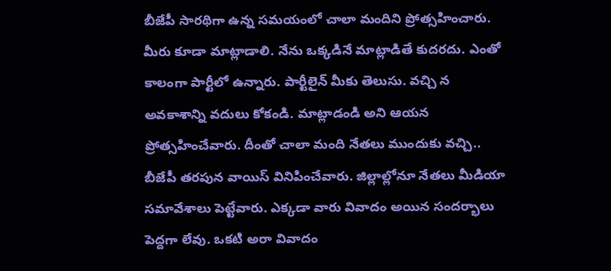బీజేపీ సారథిగా ఉన్న సమయంలో చాలా మందిని ప్రోత్సహించారు. మీరు కూడా మాట్లాడాలి. నేను ఒక్కడినే మాట్లాడితే కుదరదు. ఎంతో కాలంగా పార్టీలో ఉన్నారు. పార్టీలైన్ మీకు తెలుసు. వచ్చి న అవకాశాన్ని వదులు కోకండి. మాట్లాడండి అని ఆయన ప్రోత్సహించేవారు. దీంతో చాలా మంది నేతలు ముందుకు వచ్చి.. బీజేపీ తరపున వాయిస్ వినిపించేవారు. జిల్లాల్లోనూ నేతలు మీడియా సమావేశాలు పెట్టేవారు. ఎక్కడా వారు వివాదం అయిన సందర్భాలు పెద్దగా లేవు. ఒకటి అరా వివాదం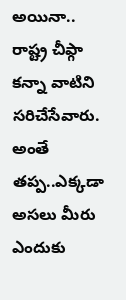అయినా.. రాష్ట్ర చీఫ్గా కన్నా వాటిని సరిచేసేవారు.
అంతే తప్ప..ఎక్కడా అసలు మీరు ఎందుకు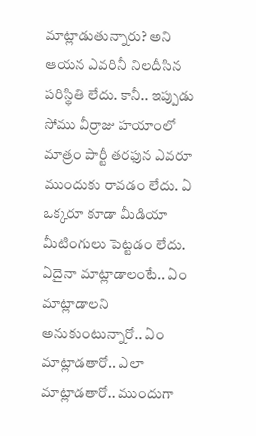మాట్లాడుతున్నారు? అని ఆయన ఎవరినీ నిలదీసిన పరిస్థితి లేదు. కానీ.. ఇప్పుడు సోము వీర్రాజు హయాంలో మాత్రం పార్టీ తరఫున ఎవరూ ముందుకు రావడం లేదు. ఏ ఒక్కరూ కూడా మీడియా మీటింగులు పెట్టడం లేదు. ఏదైనా మాట్లాడాలంటే.. ఏం మాట్లాడాలని అనుకుంటున్నారో.. ఏం మాట్లాడతారో.. ఎలా మాట్లాడతారో.. ముందుగా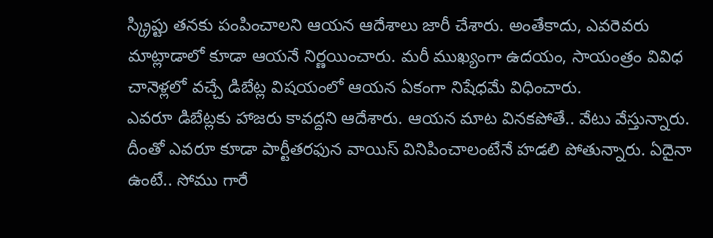స్క్రిప్టు తనకు పంపించాలని ఆయన ఆదేశాలు జారీ చేశారు. అంతేకాదు, ఎవరెవరు మాట్లాడాలో కూడా ఆయనే నిర్ణయించారు. మరీ ముఖ్యంగా ఉదయం, సాయంత్రం వివిధ చానెళ్లలో వచ్చే డిబేట్ల విషయంలో ఆయన ఏకంగా నిషేధమే విధించారు.
ఎవరూ డిబేట్లకు హాజరు కావద్దని ఆదేశారు. ఆయన మాట వినకపోతే.. వేటు వేస్తున్నారు. దీంతో ఎవరూ కూడా పార్టీతరఫున వాయిస్ వినిపించాలంటేనే హడలి పోతున్నారు. ఏదైనా ఉంటే.. సోము గారే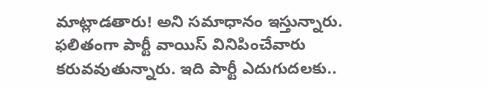మాట్లాడతారు! అని సమాధానం ఇస్తున్నారు. ఫలితంగా పార్టీ వాయిస్ వినిపించేవారు కరువవుతున్నారు. ఇది పార్టీ ఎదుగుదలకు..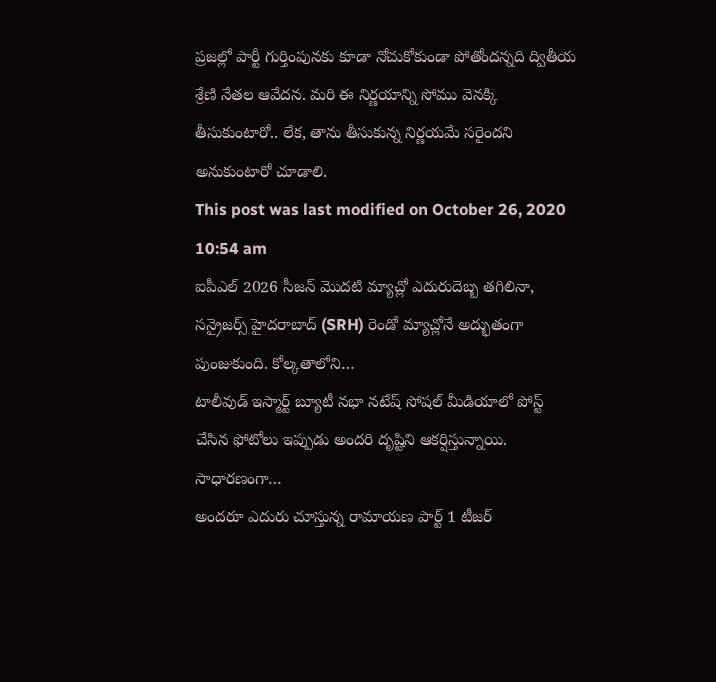ప్రజల్లో పార్టీ గుర్తింపునకు కూడా నోచుకోకుండా పోతోందన్నది ద్వితీయ శ్రేణి నేతల ఆవేదన. మరి ఈ నిర్ణయాన్ని సోము వెనక్కి తీసుకుంటారో.. లేక, తాను తీసుకున్న నిర్ణయమే సరైందని అనుకుంటారో చూడాలి.
This post was last modified on October 26, 2020 10:54 am
ఐపీఎల్ 2026 సీజన్ మొదటి మ్యాచ్లో ఎదురుదెబ్బ తగిలినా, సన్రైజర్స్ హైదరాబాద్ (SRH) రెండో మ్యాచ్లోనే అద్భుతంగా పుంజుకుంది. కోల్కతాలోని…
టాలీవుడ్ ఇస్మార్ట్ బ్యూటీ నభా నటేష్ సోషల్ మీడియాలో పోస్ట్ చేసిన ఫోటోలు ఇప్పుడు అందరి దృష్టిని ఆకర్షిస్తున్నాయి. సాధారణంగా…
అందరూ ఎదురు చూస్తున్న రామాయణ పార్ట్ 1 టీజర్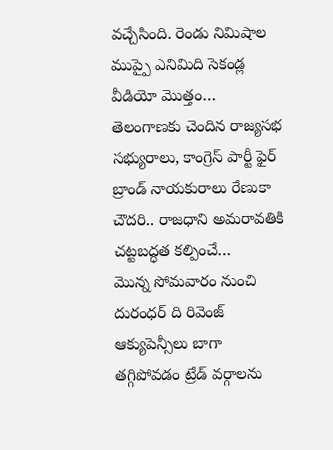వచ్చేసింది. రెండు నిమిషాల ముప్పై ఎనిమిది సెకండ్ల వీడియో మొత్తం…
తెలంగాణకు చెందిన రాజ్యసభ సభ్యురాలు, కాంగ్రెస్ పార్టీ ఫైర్ బ్రాండ్ నాయకురాలు రేణుకా చౌదరి.. రాజధాని అమరావతికి చట్టబద్ధత కల్పించే…
మొన్న సోమవారం నుంచి దురంధర్ ది రివెంజ్ ఆక్యుపెన్సీలు బాగా తగ్గిపోవడం ట్రేడ్ వర్గాలను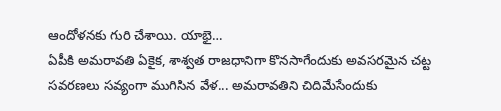ఆందోళనకు గురి చేశాయి. యాభై…
ఏపీకి అమరావతి ఏకైక, శాశ్వత రాజధానిగా కొనసాగేందుకు అవసరమైన చట్ట సవరణలు సవ్యంగా ముగిసిన వేళ... అమరావతిని చిదిమేసేందుకు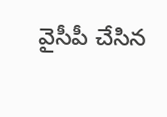వైసీపీ చేసిన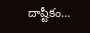దాష్టీకం…